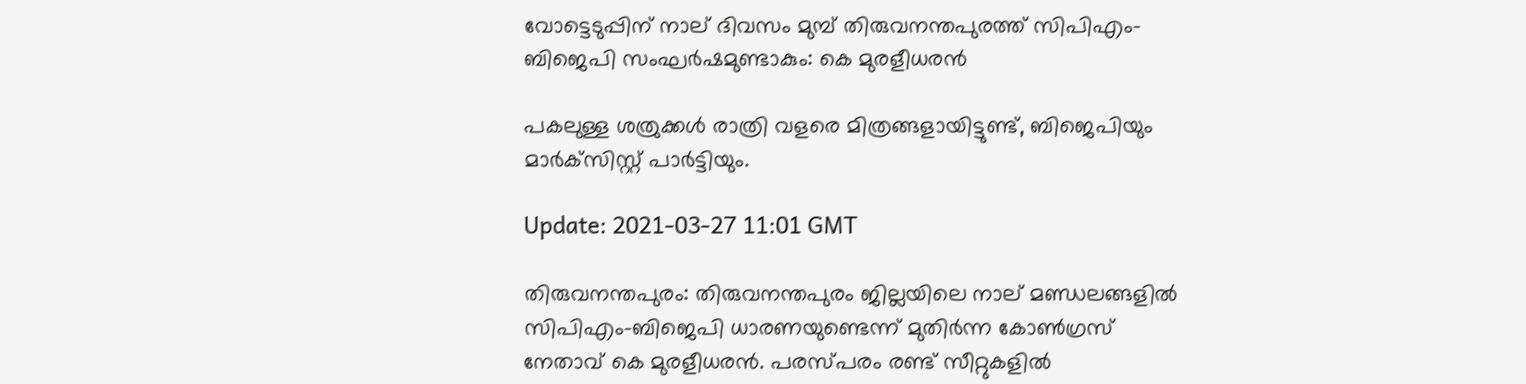വോട്ടെടുപ്പിന് നാല് ദിവസം മുമ്പ് തിരുവനന്തപുരത്ത് സിപിഎം-ബിജെപി സംഘര്‍ഷമുണ്ടാകും: കെ മുരളീധരന്‍

പകലുള്ള ശത്രുക്കള്‍ രാത്രി വളരെ മിത്രങ്ങളായിട്ടുണ്ട്, ബിജെപിയും മാര്‍ക്‌സിസ്റ്റ് പാര്‍ട്ടിയും.

Update: 2021-03-27 11:01 GMT

തിരുവനന്തപുരം: തിരുവനന്തപുരം ജില്ലയിലെ നാല് മണ്ഡലങ്ങളില്‍ സിപിഎം-ബിജെപി ധാരണയുണ്ടെന്ന് മുതിര്‍ന്ന കോണ്‍ഗ്രസ് നേതാവ് കെ മുരളീധരന്‍. പരസ്പരം രണ്ട് സീറ്റുകളില്‍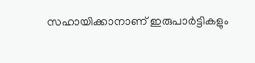സഹായിക്കാനാണ് ഇരുപാര്‍ട്ടികളും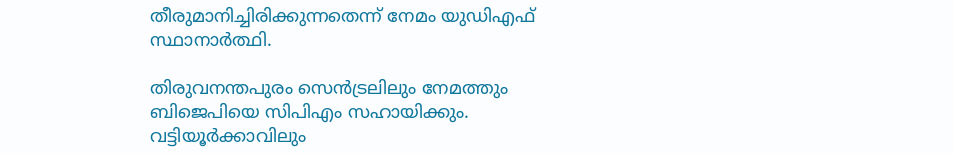തീരുമാനിച്ചിരിക്കുന്നതെന്ന് നേമം യുഡിഎഫ് സ്ഥാനാര്‍ത്ഥി.

തിരുവനന്തപുരം സെന്‍ട്രലിലും നേമത്തും ബിജെപിയെ സിപിഎം സഹായിക്കും. വട്ടിയൂര്‍ക്കാവിലും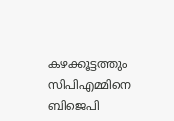കഴക്കൂട്ടത്തും സിപിഎമ്മിനെ ബിജെപി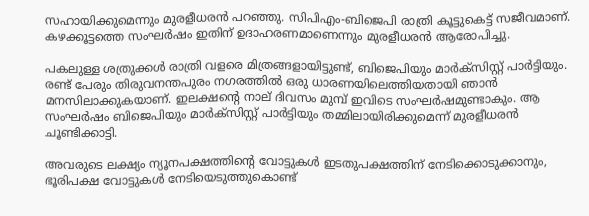സഹായിക്കുമെന്നും മുരളീധരന്‍ പറഞ്ഞു. സിപിഎം-ബിജെപി രാത്രി കൂട്ടുകെട്ട് സജീവമാണ്. കഴക്കൂട്ടത്തെ സംഘര്‍ഷം ഇതിന് ഉദാഹരണമാണെന്നും മുരളീധരന്‍ ആരോപിച്ചു.

പകലുള്ള ശത്രുക്കള്‍ രാത്രി വളരെ മിത്രങ്ങളായിട്ടുണ്ട്, ബിജെപിയും മാര്‍ക്‌സിസ്റ്റ് പാര്‍ട്ടിയും. രണ്ട് പേരും തിരുവനന്തപുരം നഗരത്തില്‍ ഒരു ധാരണയിലെത്തിയതായി ഞാന്‍ മനസിലാക്കുകയാണ്. ഇലക്ഷന്റെ നാല് ദിവസം മുമ്പ് ഇവിടെ സംഘര്‍ഷമുണ്ടാകും. ആ സംഘര്‍ഷം ബിജെപിയും മാര്‍ക്‌സിസ്റ്റ് പാര്‍ട്ടിയും തമ്മിലായിരിക്കുമെന്ന് മുരളീധരൻ ചൂണ്ടിക്കാട്ടി.

അവരുടെ ലക്ഷ്യം ന്യൂനപക്ഷത്തിന്റെ വോട്ടുകള്‍ ഇടതുപക്ഷത്തിന് നേടിക്കൊടുക്കാനും, ഭൂരിപക്ഷ വോട്ടുകള്‍ നേടിയെടുത്തുകൊണ്ട്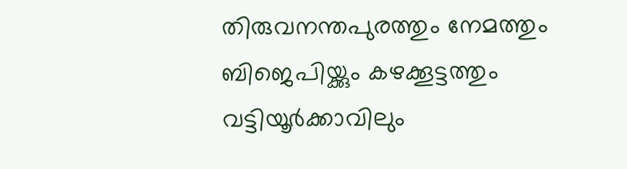തിരുവനന്തപുരത്തും നേമത്തും ബിജെപിയ്ക്കും കഴക്കൂട്ടത്തും വട്ടിയൂര്‍ക്കാവിലും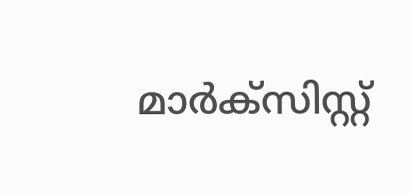മാര്‍ക്‌സിസ്റ്റ്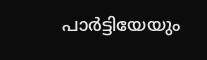പാര്‍ട്ടിയേയും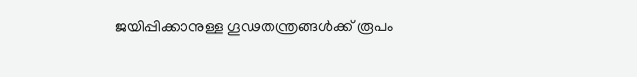ജയിപ്പിക്കാനുള്ള ഗൂഢതന്ത്രങ്ങള്‍ക്ക് രൂപം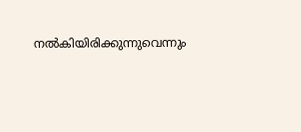നല്‍കിയിരിക്കുന്നുവെന്നും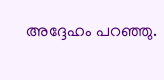അദ്ദേഹം പറഞ്ഞു.